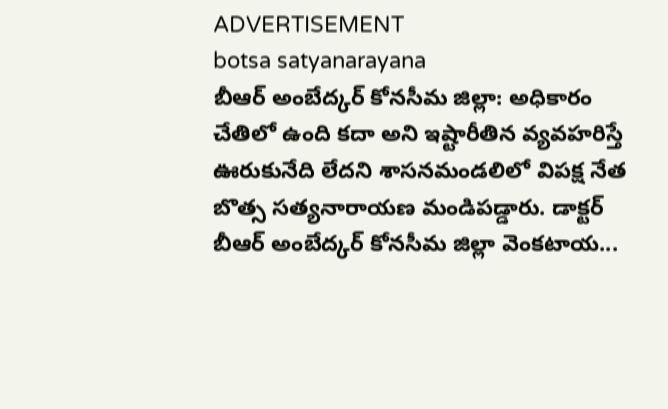ADVERTISEMENT
botsa satyanarayana
బీఆర్ అంబేద్కర్ కోనసీమ జిల్లా: అధికారం చేతిలో ఉంది కదా అని ఇష్టారీతిన వ్యవహరిస్తే ఊరుకునేది లేదని శాసనమండలిలో విపక్ష నేత బొత్స సత్యనారాయణ మండిపడ్డారు. డాక్టర్ బీఆర్ అంబేద్కర్ కోనసీమ జిల్లా వెంకటాయ...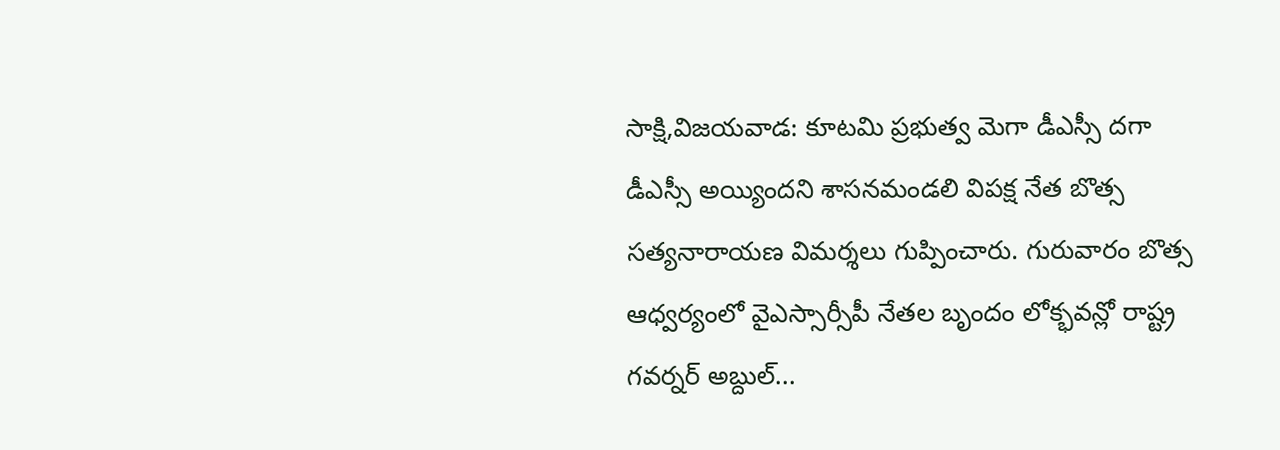సాక్షి,విజయవాడ: కూటమి ప్రభుత్వ మెగా డీఎస్సీ దగా డీఎస్సీ అయ్యిందని శాసనమండలి విపక్ష నేత బొత్స సత్యనారాయణ విమర్శలు గుప్పించారు. గురువారం బొత్స ఆధ్వర్యంలో వైఎస్సార్సీపీ నేతల బృందం లోక్భవన్లో రాష్ట్ర గవర్నర్ అబ్దుల్...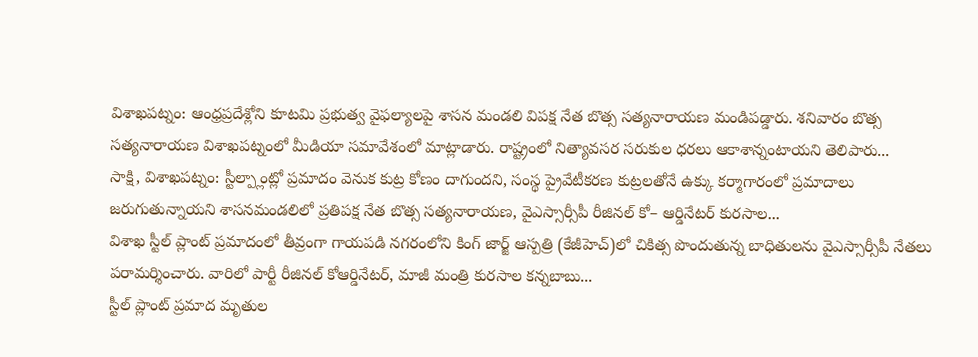విశాఖపట్నం: ఆంధ్రప్రదేశ్లోని కూటమి ప్రభుత్వ వైఫల్యాలపై శాసన మండలి విపక్ష నేత బొత్స సత్యనారాయణ మండిపడ్డారు. శనివారం బొత్స సత్యనారాయణ విశాఖపట్నంలో మీడియా సమావేశంలో మాట్లాడారు. రాష్ట్రంలో నిత్యావసర సరుకుల ధరలు ఆకాశాన్నంటాయని తెలిపారు...
సాక్షి, విశాఖపట్నం: స్టీల్ప్లాంట్లో ప్రమాదం వెనుక కుట్ర కోణం దాగుందని, సంస్థ ప్రైవేటీకరణ కుట్రలతోనే ఉక్కు కర్మాగారంలో ప్రమాదాలు జరుగుతున్నాయని శాసనమండలిలో ప్రతిపక్ష నేత బొత్స సత్యనారాయణ, వైఎస్సార్సీపీ రీజినల్ కో– ఆర్డినేటర్ కురసాల...
విశాఖ స్టీల్ ప్లాంట్ ప్రమాదంలో తీవ్రంగా గాయపడి నగరంలోని కింగ్ జార్జ్ ఆస్పత్రి (కేజీహెచ్)లో చికిత్స పొందుతున్న బాధితులను వైఎస్సార్సీపీ నేతలు పరామర్శించారు. వారిలో పార్టీ రీజినల్ కోఆర్డినేటర్, మాజీ మంత్రి కురసాల కన్నబాబు...
స్టీల్ ప్లాంట్ ప్రమాద మృతుల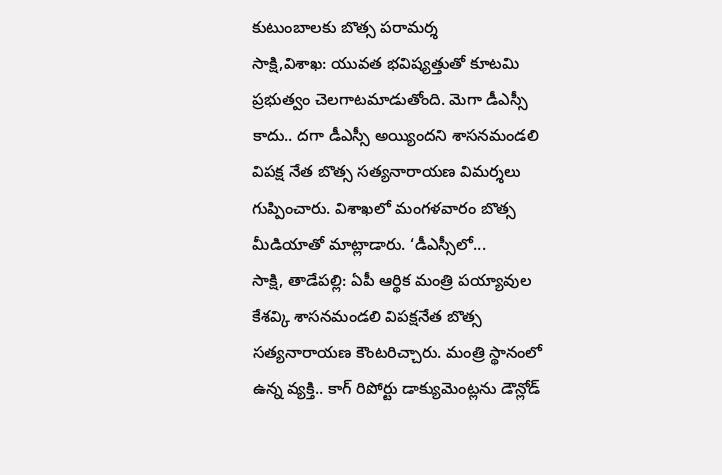కుటుంబాలకు బొత్స పరామర్శ
సాక్షి,విశాఖ: యువత భవిష్యత్తుతో కూటమి ప్రభుత్వం చెలగాటమాడుతోంది. మెగా డీఎస్సీ కాదు.. దగా డీఎస్సీ అయ్యిందని శాసనమండలి విపక్ష నేత బొత్స సత్యనారాయణ విమర్శలు గుప్పించారు. విశాఖలో మంగళవారం బొత్స మీడియాతో మాట్లాడారు. ‘డీఎస్సీలో...
సాక్షి, తాడేపల్లి: ఏపీ ఆర్థిక మంత్రి పయ్యావుల కేశవ్కి శాసనమండలి విపక్షనేత బొత్స సత్యనారాయణ కౌంటరిచ్చారు. మంత్రి స్థానంలో ఉన్న వ్యక్తి.. కాగ్ రిపోర్టు డాక్యుమెంట్లను డౌన్లోడ్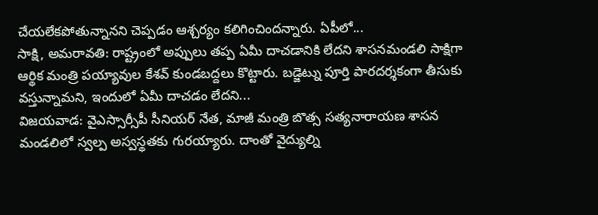చేయలేకపోతున్నానని చెప్పడం ఆశ్చర్యం కలిగించిందన్నారు. ఏపీలో...
సాక్షి, అమరావతి: రాష్ట్రంలో అప్పులు తప్ప ఏమీ దాచడానికి లేదని శాసనమండలి సాక్షిగా ఆర్థిక మంత్రి పయ్యావుల కేశవ్ కుండబద్దలు కొట్టారు. బడ్జెట్ను పూర్తి పారదర్శకంగా తీసుకు వస్తున్నామని, ఇందులో ఏమీ దాచడం లేదని...
విజయవాడ: వైఎస్సార్సీపీ సీనియర్ నేత, మాజీ మంత్రి బొత్స సత్యనారాయణ శాసన మండలిలో స్వల్ప అస్వస్థతకు గురయ్యారు. దాంతో వైద్యుల్ని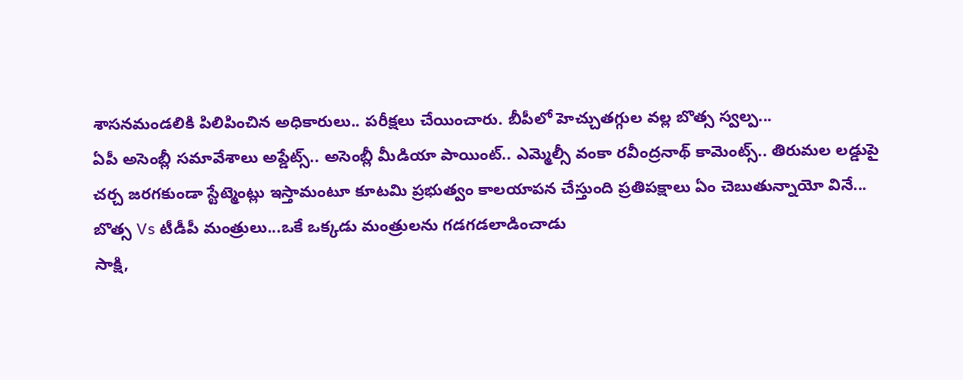శాసనమండలికి పిలిపించిన అధికారులు.. పరీక్షలు చేయించారు. బీపీలో హెచ్చుతగ్గుల వల్ల బొత్స స్వల్ప...
ఏపీ అసెంబ్లీ సమావేశాలు అప్డేట్స్.. అసెంబ్లీ మీడియా పాయింట్.. ఎమ్మెల్సీ వంకా రవీంద్రనాథ్ కామెంట్స్.. తిరుమల లడ్డుపై చర్చ జరగకుండా స్టేట్మెంట్లు ఇస్తామంటూ కూటమి ప్రభుత్వం కాలయాపన చేస్తుంది ప్రతిపక్షాలు ఏం చెబుతున్నాయో వినే...
బొత్స Vs టీడీపీ మంత్రులు...ఒకే ఒక్కడు మంత్రులను గడగడలాడించాడు
సాక్షి,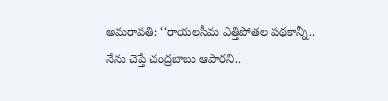అమరావతి: ‘‘రాయలసీమ ఎత్తిపోతల పథకాన్నీ.. నేను చెప్తే చంద్రబాబు ఆపారని..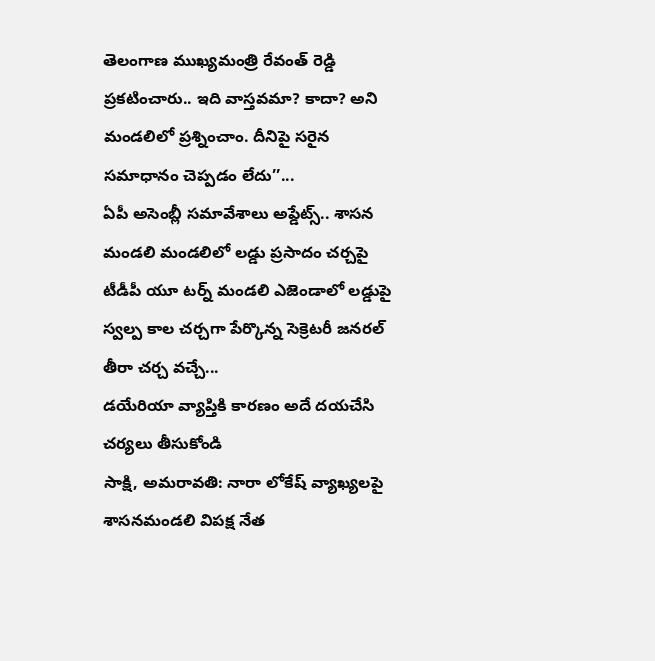తెలంగాణ ముఖ్యమంత్రి రేవంత్ రెడ్డి ప్రకటించారు.. ఇది వాస్తవమా? కాదా? అని మండలిలో ప్రశ్నించాం. దీనిపై సరైన సమాధానం చెప్పడం లేదు’’...
ఏపీ అసెంబ్లీ సమావేశాలు అప్డేట్స్.. శాసన మండలి మండలిలో లడ్డు ప్రసాదం చర్చపై టీడీపీ యూ టర్న్ మండలి ఎజెండాలో లడ్డుపై స్వల్ప కాల చర్చగా పేర్కొన్న సెక్రెటరీ జనరల్ తీరా చర్చ వచ్చే...
డయేరియా వ్యాప్తికి కారణం అదే దయచేసి చర్యలు తీసుకోండి
సాక్షి, అమరావతి: నారా లోకేష్ వ్యాఖ్యలపై శాసనమండలి విపక్ష నేత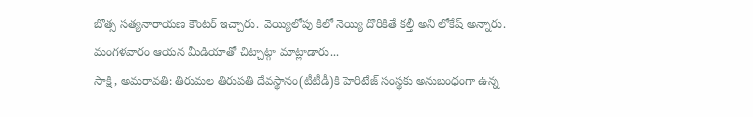బొత్స సత్యనారాయణ కౌంటర్ ఇచ్చారు. వెయ్యిలోపు కిలో నెయ్యి దొరికితే కల్తీ అని లోకేష్ అన్నారు. మంగళవారం ఆయన మీడియాతో చిట్చాట్గా మాట్లాడారు...
సాక్షి, అమరావతి: తిరుమల తిరుపతి దేవస్థానం(టీటీడీ)కి హెరిటేజ్ సంస్థకు అనుబంధంగా ఉన్న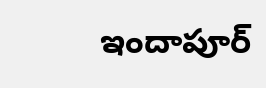ఇందాపూర్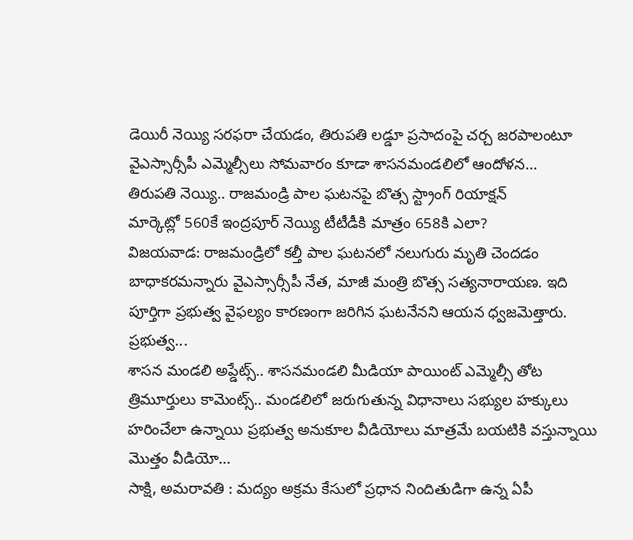డెయిరీ నెయ్యి సరఫరా చేయడం, తిరుపతి లడ్డూ ప్రసాదంపై చర్చ జరపాలంటూ వైఎస్సార్సీపీ ఎమ్మెల్సీలు సోమవారం కూడా శాసనమండలిలో ఆందోళన...
తిరుపతి నెయ్యి.. రాజమండ్రి పాల ఘటనపై బొత్స స్ట్రాంగ్ రియాక్షన్
మార్కెట్లో 560కే ఇంద్రపూర్ నెయ్యి టీటీడీకి మాత్రం 658కి ఎలా?
విజయవాడ: రాజమండ్రిలో కల్తీ పాల ఘటనలో నలుగురు మృతి చెందడం బాధాకరమన్నారు వైఎస్సార్సీపీ నేత, మాజీ మంత్రి బొత్స సత్యనారాయణ. ఇది పూర్తిగా ప్రభుత్వ వైఫల్యం కారణంగా జరిగిన ఘటనేనని ఆయన ధ్వజమెత్తారు. ప్రభుత్వ...
శాసన మండలి అప్డేట్స్.. శాసనమండలి మీడియా పాయింట్ ఎమ్మెల్సీ తోట త్రిమూర్తులు కామెంట్స్.. మండలిలో జరుగుతున్న విధానాలు సభ్యుల హక్కులు హరించేలా ఉన్నాయి ప్రభుత్వ అనుకూల వీడియోలు మాత్రమే బయటికి వస్తున్నాయి మొత్తం వీడియో...
సాక్షి, అమరావతి : మద్యం అక్రమ కేసులో ప్రధాన నిందితుడిగా ఉన్న ఏపీ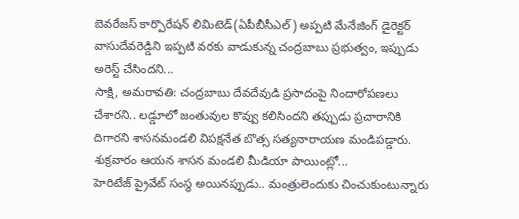బెవరేజస్ కార్పొరేషన్ లిమిటెడ్(ఏపీబీసీఎల్) అప్పటి మేనేజింగ్ డైరెక్టర్ వాసుదేవరెడ్డిని ఇప్పటి వరకు వాడుకున్న చంద్రబాబు ప్రభుత్వం, ఇప్పుడు అరెస్ట్ చేసిందని...
సాక్షి, అమరావతి: చంద్రబాబు దేవదేవుడి ప్రసాదంపై నిందారోపణలు చేశారని.. లడ్డూలో జంతువుల కొవ్వు కలిసిందని తప్పుడు ప్రచారానికి దిగారని శాసనమండలి విపక్షనేత బొత్స సత్యనారాయణ మండిపడ్డారు. శుక్రవారం ఆయన శాసన మండలి మీడియా పాయింట్లో...
హెరిటేజ్ ప్రైవేట్ సంస్థ అయినప్పుడు.. మంత్రులెందుకు చించుకుంటున్నారు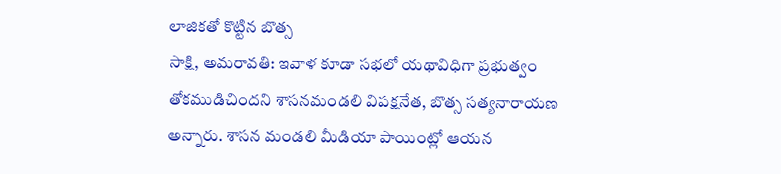లాజికతో కొట్టిన బొత్స
సాక్షి, అమరావతి: ఇవాళ కూడా సభలో యథావిధిగా ప్రభుత్వం తోకముడిచిందని శాసనమండలి విపక్షనేత, బొత్స సత్యనారాయణ అన్నారు. శాసన మండలి మీడియా పాయింట్లో ఆయన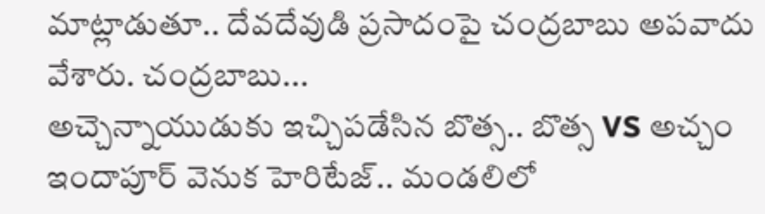మాట్లాడుతూ.. దేవదేవుడి ప్రసాదంపై చంద్రబాబు అపవాదు వేశారు. చంద్రబాబు...
అచ్చెన్నాయుడుకు ఇచ్చిపడేసిన బొత్స.. బొత్స VS అచ్చం
ఇందాపూర్ వెనుక హెరిటేజ్.. మండలిలో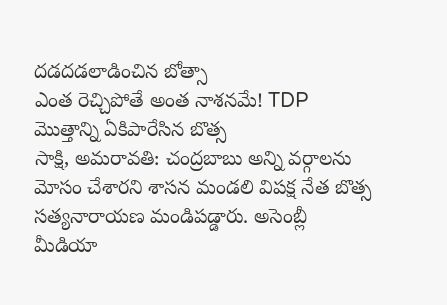దడదడలాడించిన బోత్సా
ఎంత రెచ్చిపోతే అంత నాశనమే! TDP మొత్తాన్ని ఏకిపారేసిన బొత్స
సాక్షి, అమరావతి: చంద్రబాబు అన్ని వర్గాలను మోసం చేశారని శాసన మండలి విపక్ష నేత బొత్స సత్యనారాయణ మండిపడ్డారు. అసెంబ్లీ మీడియా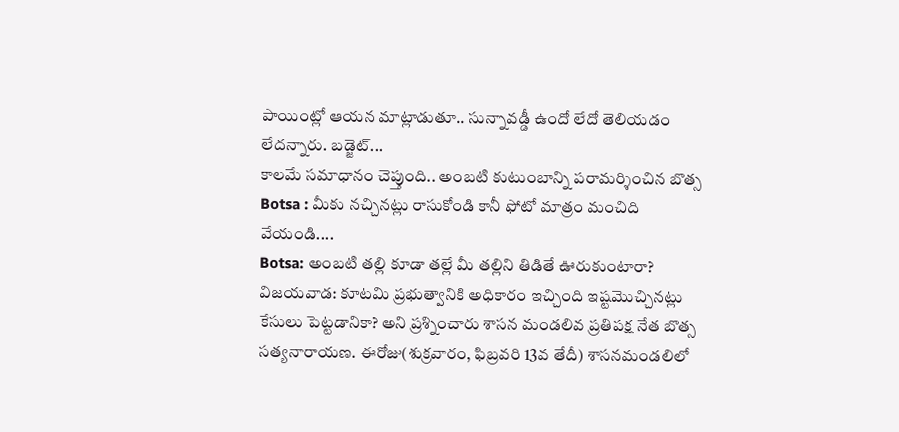పాయింట్లో ఆయన మాట్లాడుతూ.. సున్నావడ్డీ ఉందో లేదో తెలియడం లేదన్నారు. బడ్జెట్...
కాలమే సమాధానం చెప్తుంది.. అంబటి కుటుంబాన్ని పరామర్శించిన బొత్స
Botsa : మీకు నచ్చినట్లు రాసుకోండి కానీ ఫోటో మాత్రం మంచిది వేయండి....
Botsa: అంబటి తల్లి కూడా తల్లే మీ తల్లిని తిడితే ఊరుకుంటారా?
విజయవాడ: కూటమి ప్రభుత్వానికి అధికారం ఇచ్చింది ఇష్టమొచ్చినట్లు కేసులు పెట్టడానికా? అని ప్రశ్నించారు శాసన మండలివ ప్రతిపక్ష నేత బొత్స సత్యనారాయణ. ఈరోజు(శుక్రవారం, ఫిబ్రవరి 13వ తేదీ) శాసనమండలిలో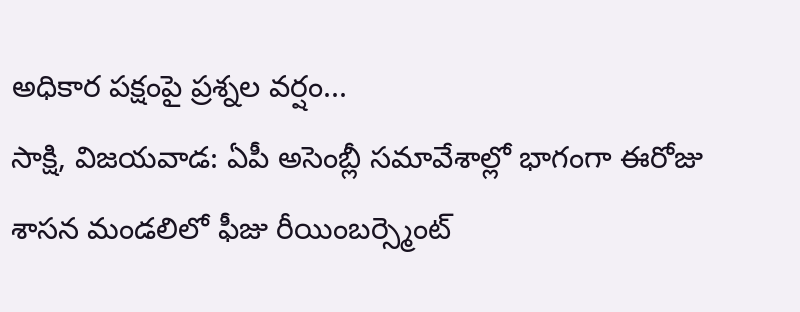అధికార పక్షంపై ప్రశ్నల వర్షం...
సాక్షి, విజయవాడ: ఏపీ అసెంబ్లీ సమావేశాల్లో భాగంగా ఈరోజు శాసన మండలిలో ఫీజు రీయింబర్స్మెంట్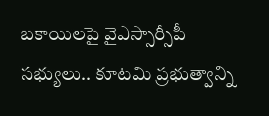బకాయిలపై వైఎస్సార్సీపీ సభ్యులు.. కూటమి ప్రభుత్వాన్ని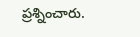ప్రశ్నించారు.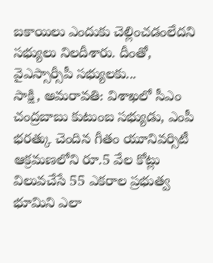బకాయిలు ఎందుకు చెల్లించడంలేదని సభ్యులు నిలదీశారు. దీంతో, వైఎస్సార్సీపీ సభ్యులకు...
సాక్షి, అమరావతి: విశాఖలో సీఎం చంద్రబాబు కుటుంబ సభ్యుడు, ఎంపీ భరత్కు చెందిన గీతం యూనివర్సిటీ ఆక్రమణలోని రూ.5 వేల కోట్లు విలువచేసే 55 ఎకరాల ప్రభుత్వ భూమిని ఎలా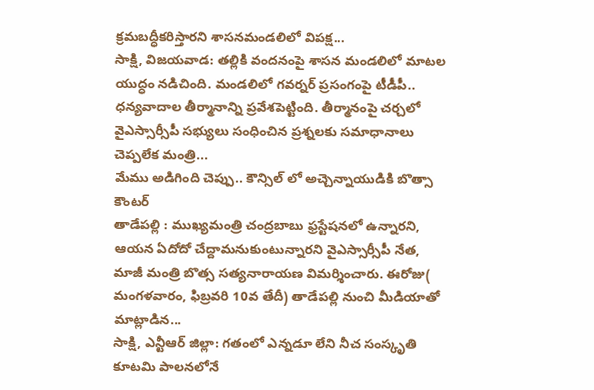క్రమబద్ధీకరిస్తారని శాసనమండలిలో విపక్ష...
సాక్షి, విజయవాడ: తల్లికి వందనంపై శాసన మండలిలో మాటల యుద్ధం నడిచింది. మండలిలో గవర్నర్ ప్రసంగంపై టీడీపీ.. ధన్యవాదాల తీర్మానాన్ని ప్రవేశపెట్టింది. తీర్మానంపై చర్చలో వైఎస్సార్సీపీ సభ్యులు సంధించిన ప్రశ్నలకు సమాధానాలు చెప్పలేక మంత్రి...
మేము అడిగింది చెప్పు.. కౌన్సిల్ లో అచ్చెన్నాయుడికి బొత్సా కౌంటర్
తాడేపల్లి : ముఖ్యమంత్రి చంద్రబాబు ఫ్రస్టేషనలో ఉన్నారని, ఆయన ఏదోదో చేద్దామనుకుంటున్నారని వైఎస్సార్సీపీ నేత, మాజీ మంత్రి బొత్స సత్యనారాయణ విమర్శించారు. ఈరోజు( మంగళవారం, ఫిబ్రవరి 10వ తేదీ) తాడేపల్లి నుంచి మీడియాతో మాట్లాడిన...
సాక్షి, ఎన్టీఆర్ జిల్లా: గతంలో ఎన్నడూ లేని నీచ సంస్కృతి కూటమి పాలనలోనే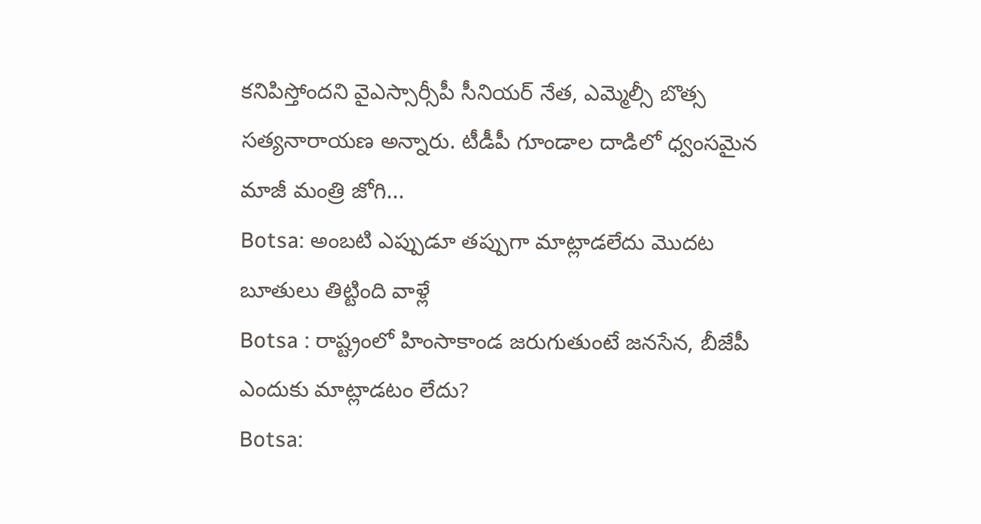కనిపిస్తోందని వైఎస్సార్సీపీ సీనియర్ నేత, ఎమ్మెల్సీ బొత్స సత్యనారాయణ అన్నారు. టీడీపీ గూండాల దాడిలో ధ్వంసమైన మాజీ మంత్రి జోగి...
Botsa: అంబటి ఎప్పుడూ తప్పుగా మాట్లాడలేదు మొదట బూతులు తిట్టింది వాళ్లే
Botsa : రాష్ట్రంలో హింసాకాండ జరుగుతుంటే జనసేన, బీజేపీ ఎందుకు మాట్లాడటం లేదు?
Botsa: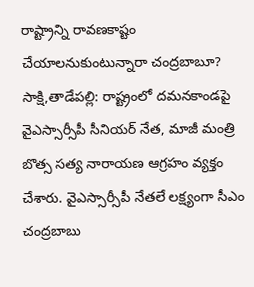రాష్ట్రాన్ని రావణకాష్టం చేయాలనుకుంటున్నారా చంద్రబాబూ?
సాక్షి,తాడేపల్లి: రాష్ట్రంలో దమనకాండపై వైఎస్సార్సీపీ సీనియర్ నేత, మాజీ మంత్రి బొత్స సత్య నారాయణ ఆగ్రహం వ్యక్తం చేశారు. వైఎస్సార్సీపీ నేతలే లక్ష్యంగా సీఎం చంద్రబాబు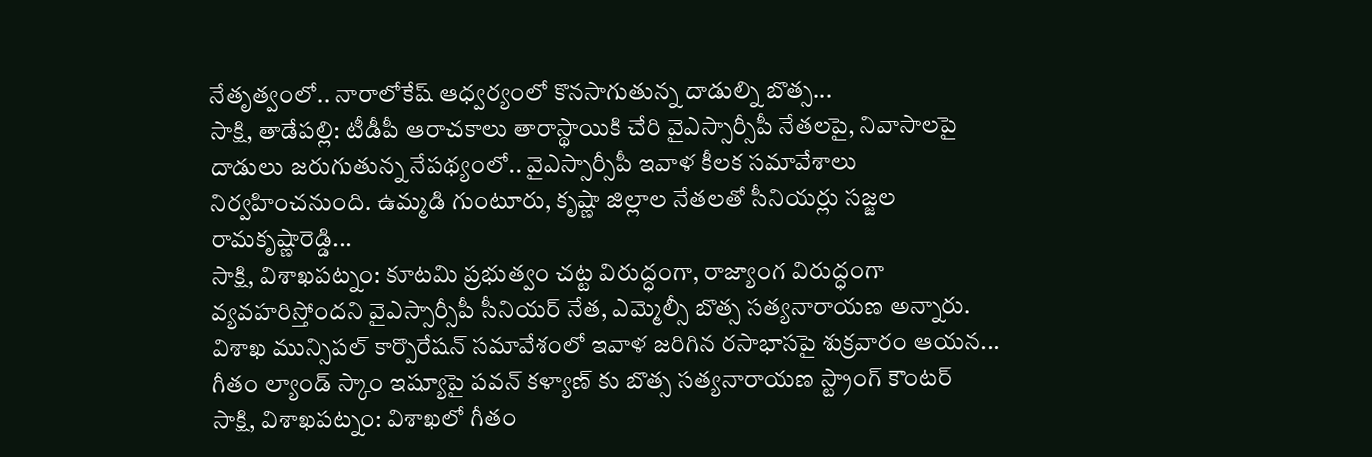నేతృత్వంలో.. నారాలోకేష్ ఆధ్వర్యంలో కొనసాగుతున్న దాడుల్ని బొత్స...
సాక్షి, తాడేపల్లి: టీడీపీ ఆరాచకాలు తారాస్థాయికి చేరి వైఎస్సార్సీపీ నేతలపై, నివాసాలపై దాడులు జరుగుతున్న నేపథ్యంలో.. వైఎస్సార్సీపీ ఇవాళ కీలక సమావేశాలు నిర్వహించనుంది. ఉమ్మడి గుంటూరు, కృష్ణా జిల్లాల నేతలతో సీనియర్లు సజ్జల రామకృష్ణారెడ్డి...
సాక్షి, విశాఖపట్నం: కూటమి ప్రభుత్వం చట్ట విరుద్ధంగా, రాజ్యాంగ విరుద్ధంగా వ్యవహరిస్తోందని వైఎస్సార్సీపీ సీనియర్ నేత, ఎమ్మెల్సీ బొత్స సత్యనారాయణ అన్నారు. విశాఖ మున్సిపల్ కార్పొరేషన్ సమావేశంలో ఇవాళ జరిగిన రసాభాసపై శుక్రవారం ఆయన...
గీతం ల్యాండ్ స్కాం ఇష్యూపై పవన్ కళ్యాణ్ కు బొత్స సత్యనారాయణ స్ట్రాంగ్ కౌంటర్
సాక్షి, విశాఖపట్నం: విశాఖలో గీతం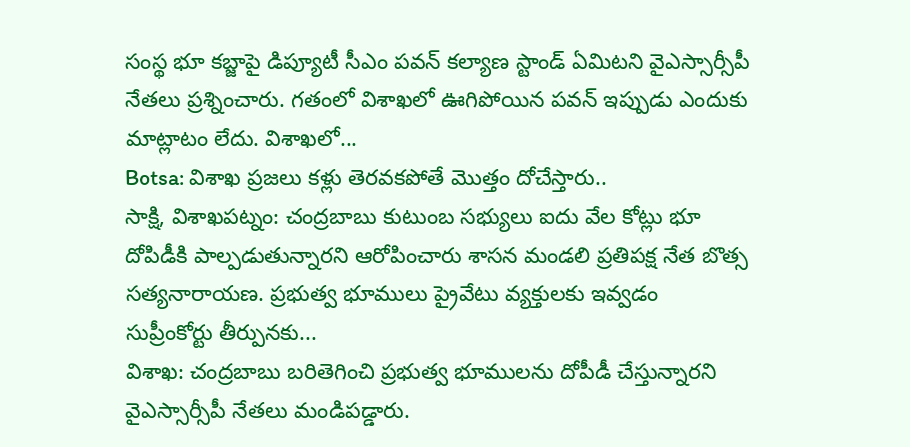సంస్థ భూ కబ్జాపై డిప్యూటీ సీఎం పవన్ కల్యాణ స్టాండ్ ఏమిటని వైఎస్సార్సీపీ నేతలు ప్రశ్నించారు. గతంలో విశాఖలో ఊగిపోయిన పవన్ ఇప్పుడు ఎందుకు మాట్లాటం లేదు. విశాఖలో...
Botsa: విశాఖ ప్రజలు కళ్లు తెరవకపోతే మొత్తం దోచేస్తారు..
సాక్షి, విశాఖపట్నం: చంద్రబాబు కుటుంబ సభ్యులు ఐదు వేల కోట్లు భూ దోపిడీకి పాల్పడుతున్నారని ఆరోపించారు శాసన మండలి ప్రతిపక్ష నేత బొత్స సత్యనారాయణ. ప్రభుత్వ భూములు ప్రైవేటు వ్యక్తులకు ఇవ్వడం సుప్రీంకోర్టు తీర్పునకు...
విశాఖ: చంద్రబాబు బరితెగించి ప్రభుత్వ భూములను దోపీడీ చేస్తున్నారని వైఎస్సార్సీపీ నేతలు మండిపడ్డారు.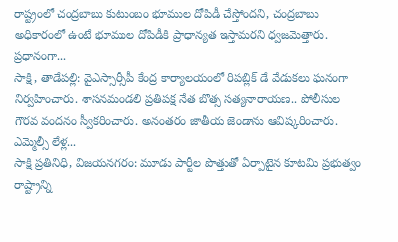రాష్ట్రంలో చంద్రబాబు కుటుంబం భూముల దోపిడీ చేస్తోందని, చంద్రబాబు అధికారంలో ఉంటే భూముల దోపిడీకి ప్రాధాన్యత ఇస్తామరని ధ్వజమెత్తారు. ప్రధానంగా...
సాక్షి, తాడేపల్లి: వైఎస్సార్సీపీ కేంద్ర కార్యాలయంలో రిపబ్లిక్ డే వేడుకలు ఘనంగా నిర్వహించారు. శాసనమండలి ప్రతిపక్ష నేత బొత్స సత్యనారాయణ.. పోలీసుల గౌరవ వందనం స్వీకరించారు. అనంతరం జాతీయ జెండాను ఆవిష్కరించారు. ఎమ్మెల్సీ లేళ్ల...
సాక్షి ప్రతినిధి, విజయనగరం: మూడు పార్టీల పొత్తుతో ఏర్పాటైన కూటమి ప్రభుత్వం రాష్ట్రాన్ని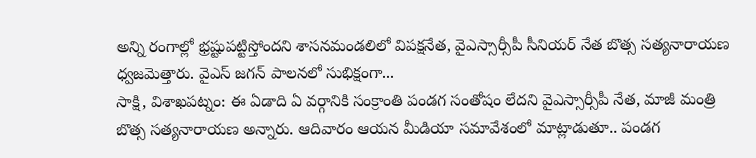అన్ని రంగాల్లో భ్రష్టుపట్టిస్తోందని శాసనమండలిలో విపక్షనేత, వైఎస్సార్సీపీ సీనియర్ నేత బొత్స సత్యనారాయణ ధ్వజమెత్తారు. వైఎస్ జగన్ పాలనలో సుభిక్షంగా...
సాక్షి, విశాఖపట్నం: ఈ ఏడాది ఏ వర్గానికి సంక్రాంతి పండగ సంతోషం లేదని వైఎస్సార్సీపీ నేత, మాజీ మంత్రి బొత్స సత్యనారాయణ అన్నారు. ఆదివారం ఆయన మీడియా సమావేశంలో మాట్లాడుతూ.. పండగ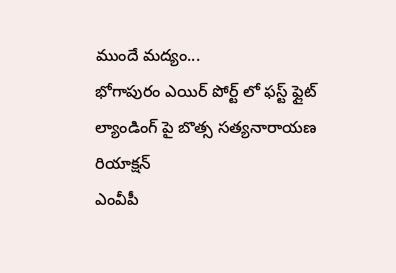ముందే మద్యం...
భోగాపురం ఎయిర్ పోర్ట్ లో ఫస్ట్ ఫ్లైట్ ల్యాండింగ్ పై బొత్స సత్యనారాయణ రియాక్షన్
ఎంవీపీ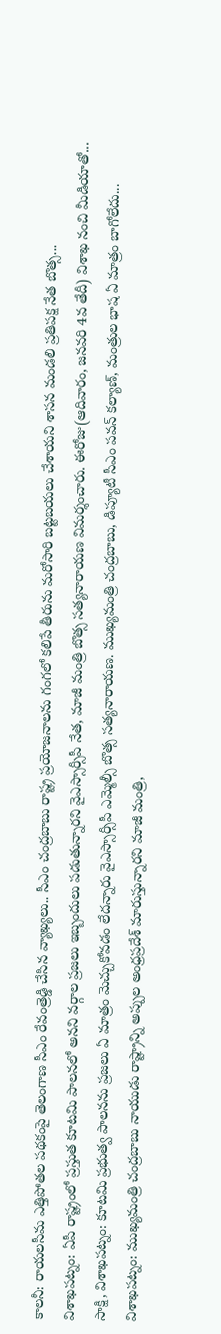కాలనీ: రాయలసీమ ఎత్తిపోతల పథకంపై తెలంగాణ సీఎం రేవంత్రెడ్డి చేసిన వ్యాఖ్యలు.. సీఎం చంద్రబాబు రాష్ట్ర ప్రయోజనాలను గంగలో కలిపే తీరును మరోసారి బట్టబయలు చేశాయని శాసన మండలి ప్రతిపక్ష నేత బొత్స...
విశాఖపట్నం: ఏపీ రాష్ట్రంలో ప్రస్తుత కూటమి పాలనలో అనని వర్గాల ప్రజలు ఇబ్బందులు పడుతున్నారని వైఎస్సార్సీపీ నేత, మాజీ మంత్రి బొత్స సత్యనారాయణ విమర్శంచారు. ఈరోజు(ఆదివారం, జనవరి 4వ తేదీ) విశాఖ నంచి మీడియాతో...
సాక్షి, విశాఖపట్నం: కూటమి ప్రభుత్వ పాలనను ప్రజలు ఏ మాత్రం మెచ్చుకోవడం లేదన్నారు వైఎస్సార్సీపీ ఎమ్మెల్సీ బొత్స సత్యనారాయణ. ముఖ్యమంత్రి చంద్రబాబు, డిప్యూటీ సీఎం పవన్ కల్యాణ్, మంత్రుల భాష ఏ మాత్రం బాగోలేదు...
విశాఖపట్నం: ముఖ్యమంత్రి చంద్రబాబు నాయుడు రాష్ట్రాన్ని అప్పుల అంధ్రప్రదేశ్ మారుస్తున్నారని మాజీ మంత్రి,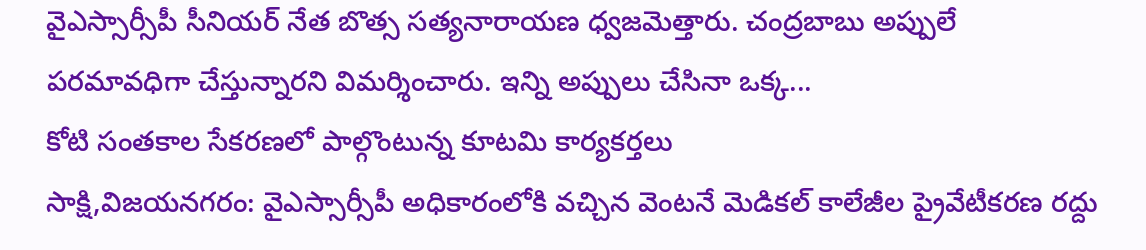వైఎస్సార్సీపీ సీనియర్ నేత బొత్స సత్యనారాయణ ధ్వజమెత్తారు. చంద్రబాబు అప్పులే పరమావధిగా చేస్తున్నారని విమర్శించారు. ఇన్ని అప్పులు చేసినా ఒక్క...
కోటి సంతకాల సేకరణలో పాల్గొంటున్న కూటమి కార్యకర్తలు
సాక్షి,విజయనగరం: వైఎస్సార్సీపీ అధికారంలోకి వచ్చిన వెంటనే మెడికల్ కాలేజీల ప్రైవేటీకరణ రద్దు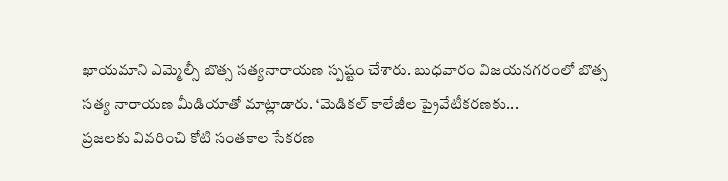ఖాయమాని ఎమ్మెల్సీ బొత్స సత్యనారాయణ స్పష్టం చేశారు. బుధవారం విజయనగరంలో బొత్స సత్య నారాయణ మీడియాతో మాట్లాడారు. ‘మెడికల్ కాలేజీల ప్రైవేటీకరణకు...
ప్రజలకు వివరించి కోటి సంతకాల సేకరణ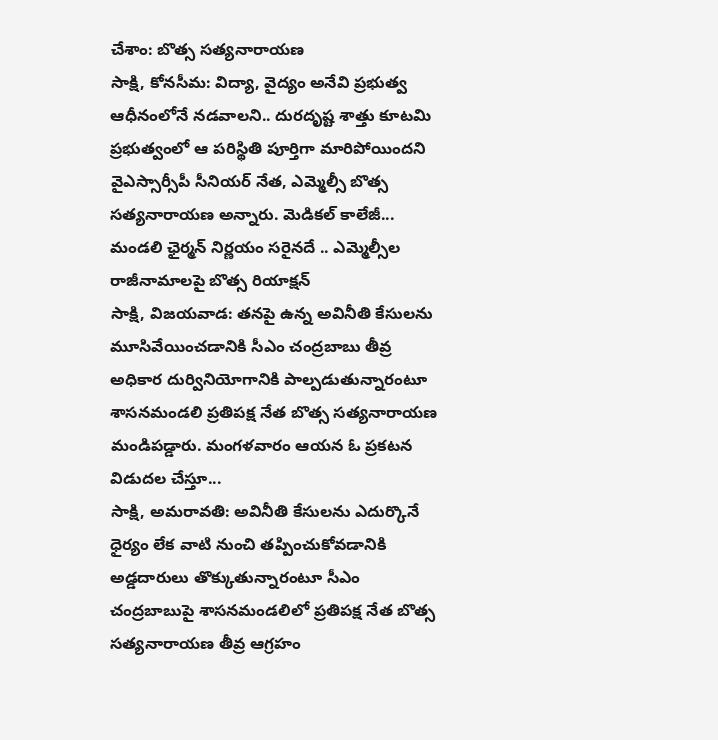చేశాం: బొత్స సత్యనారాయణ
సాక్షి, కోనసీమ: విద్యా, వైద్యం అనేవి ప్రభుత్వ ఆధీనంలోనే నడవాలని.. దురదృష్ట శాత్తు కూటమి ప్రభుత్వంలో ఆ పరిస్థితి పూర్తిగా మారిపోయిందని వైఎస్సార్సీపీ సీనియర్ నేత, ఎమ్మెల్సీ బొత్స సత్యనారాయణ అన్నారు. మెడికల్ కాలేజీ...
మండలి ఛైర్మన్ నిర్ణయం సరైనదే .. ఎమ్మెల్సీల రాజీనామాలపై బొత్స రియాక్షన్
సాక్షి, విజయవాడ: తనపై ఉన్న అవినీతి కేసులను మూసివేయించడానికి సీఎం చంద్రబాబు తీవ్ర అధికార దుర్వినియోగానికి పాల్పడుతున్నారంటూ శాసనమండలి ప్రతిపక్ష నేత బొత్స సత్యనారాయణ మండిపడ్డారు. మంగళవారం ఆయన ఓ ప్రకటన విడుదల చేస్తూ...
సాక్షి, అమరావతి: అవినీతి కేసులను ఎదుర్కొనే ధైర్యం లేక వాటి నుంచి తప్పించుకోవడానికి అడ్డదారులు తొక్కుతున్నారంటూ సీఎం చంద్రబాబుపై శాసనమండలిలో ప్రతిపక్ష నేత బొత్స సత్యనారాయణ తీవ్ర ఆగ్రహం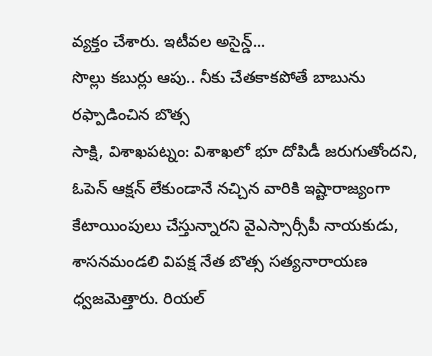వ్యక్తం చేశారు. ఇటీవల అసైన్డ్...
సొల్లు కబుర్లు ఆపు.. నీకు చేతకాకపోతే బాబును రఫ్పాడించిన బొత్స
సాక్షి, విశాఖపట్నం: విశాఖలో భూ దోపిడీ జరుగుతోందని, ఓపెన్ ఆక్షన్ లేకుండానే నచ్చిన వారికి ఇష్టారాజ్యంగా కేటాయింపులు చేస్తున్నారని వైఎస్సార్సీపీ నాయకుడు, శాసనమండలి విపక్ష నేత బొత్స సత్యనారాయణ ధ్వజమెత్తారు. రియల్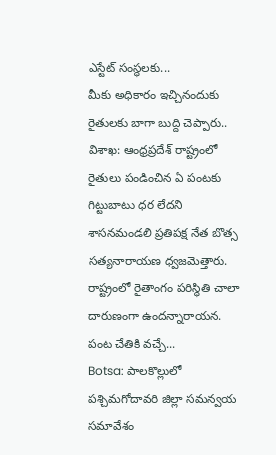ఎస్టేట్ సంస్థలకు...
మీకు అధికారం ఇచ్చినందుకు రైతులకు బాగా బుద్ది చెప్పారు..
విశాఖ: ఆంధ్రప్రదేశ్ రాష్ట్రంలో రైతులు పండించిన ఏ పంటకు గిట్టుబాటు ధర లేదని శాసనమండలి ప్రతిపక్ష నేత బొత్స సత్యనారాయణ ధ్వజమెత్తారు. రాష్ట్రంలో రైతాంగం పరిస్థితి చాలా దారుణంగా ఉందన్నారాయన. పంట చేతికి వచ్చే...
Botsa: పాలకొల్లులో పశ్చిమగోదావరి జిల్లా సమన్వయ సమావేశం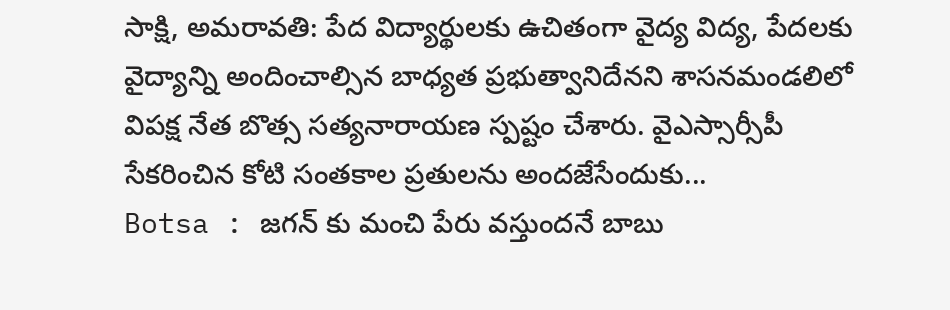సాక్షి, అమరావతి: పేద విద్యార్థులకు ఉచితంగా వైద్య విద్య, పేదలకు వైద్యాన్ని అందించాల్సిన బాధ్యత ప్రభుత్వానిదేనని శాసనమండలిలో విపక్ష నేత బొత్స సత్యనారాయణ స్పష్టం చేశారు. వైఎస్సార్సీపీ సేకరించిన కోటి సంతకాల ప్రతులను అందజేసేందుకు...
Botsa : జగన్ కు మంచి పేరు వస్తుందనే బాబు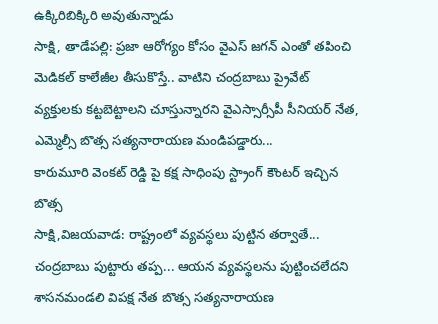ఉక్కిరిబిక్కిరి అవుతున్నాడు
సాక్షి, తాడేపల్లి: ప్రజా ఆరోగ్యం కోసం వైఎస్ జగన్ ఎంతో తపించి మెడికల్ కాలేజీల తీసుకొస్తే.. వాటిని చంద్రబాబు ప్రైవేట్ వ్యక్తులకు కట్టబెట్టాలని చూస్తున్నారని వైఎస్సార్సీపీ సీనియర్ నేత, ఎమ్మెల్సీ బొత్స సత్యనారాయణ మండిపడ్డారు...
కారుమూరి వెంకట్ రెడ్డి పై కక్ష సాధింపు స్ట్రాంగ్ కౌంటర్ ఇచ్చిన బొత్స
సాక్షి,విజయవాడ: రాష్ట్రంలో వ్యవస్థలు పుట్టిన తర్వాతే... చంద్రబాబు పుట్టారు తప్ప... ఆయన వ్యవస్థలను పుట్టించలేదని శాసనమండలి విపక్ష నేత బొత్స సత్యనారాయణ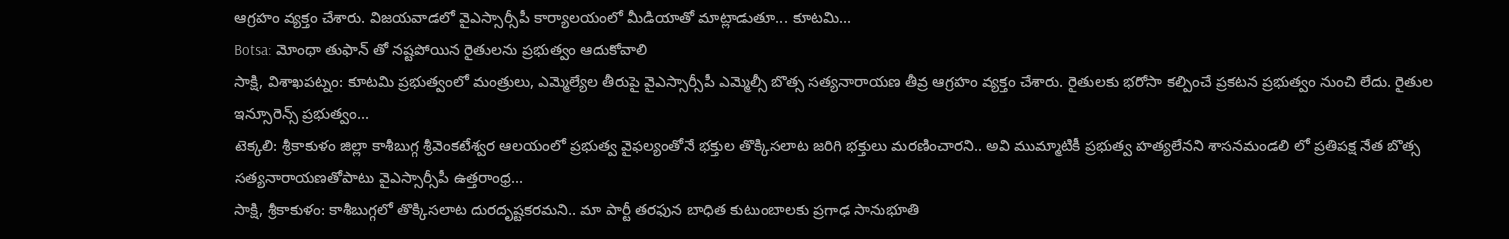ఆగ్రహం వ్యక్తం చేశారు. విజయవాడలో వైఎస్సార్సీపీ కార్యాలయంలో మీడియాతో మాట్లాడుతూ... కూటమి...
Botsa: మోంథా తుఫాన్ తో నష్టపోయిన రైతులను ప్రభుత్వం ఆదుకోవాలి
సాక్షి, విశాఖపట్నం: కూటమి ప్రభుత్వంలో మంత్రులు, ఎమ్మెల్యేల తీరుపై వైఎస్సార్సీపీ ఎమ్మెల్సీ బొత్స సత్యనారాయణ తీవ్ర ఆగ్రహం వ్యక్తం చేశారు. రైతులకు భరోసా కల్పించే ప్రకటన ప్రభుత్వం నుంచి లేదు. రైతుల ఇన్సూరెన్స్ ప్రభుత్వం...
టెక్కలి: శ్రీకాకుళం జిల్లా కాశీబుగ్గ శ్రీవెంకటేశ్వర ఆలయంలో ప్రభుత్వ వైఫల్యంతోనే భక్తుల తొక్కిసలాట జరిగి భక్తులు మరణించారని.. అవి ముమ్మాటికీ ప్రభుత్వ హత్యలేనని శాసనమండలి లో ప్రతిపక్ష నేత బొత్స సత్యనారాయణతోపాటు వైఎస్సార్సీపీ ఉత్తరాంధ్ర...
సాక్షి, శ్రీకాకుళం: కాశీబుగ్గలో తొక్కిసలాట దురదృష్టకరమని.. మా పార్టీ తరఫున బాధిత కుటుంబాలకు ప్రగాఢ సానుభూతి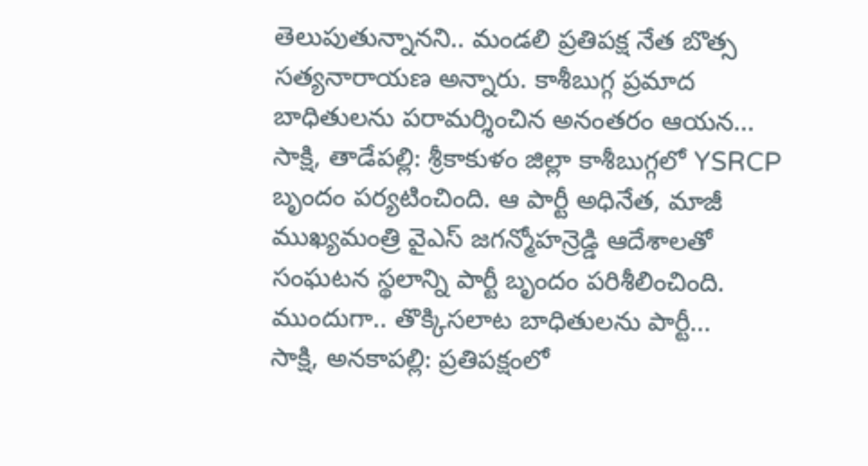తెలుపుతున్నానని.. మండలి ప్రతిపక్ష నేత బొత్స సత్యనారాయణ అన్నారు. కాశీబుగ్గ ప్రమాద బాధితులను పరామర్శించిన అనంతరం ఆయన...
సాక్షి, తాడేపల్లి: శ్రీకాకుళం జిల్లా కాశీబుగ్గలో YSRCP బృందం పర్యటించింది. ఆ పార్టీ అధినేత, మాజీ ముఖ్యమంత్రి వైఎస్ జగన్మోహన్రెడ్డి ఆదేశాలతో సంఘటన స్థలాన్ని పార్టీ బృందం పరిశీలించింది. ముందుగా.. తొక్కిసలాట బాధితులను పార్టీ...
సాక్షి, అనకాపల్లి: ప్రతిపక్షంలో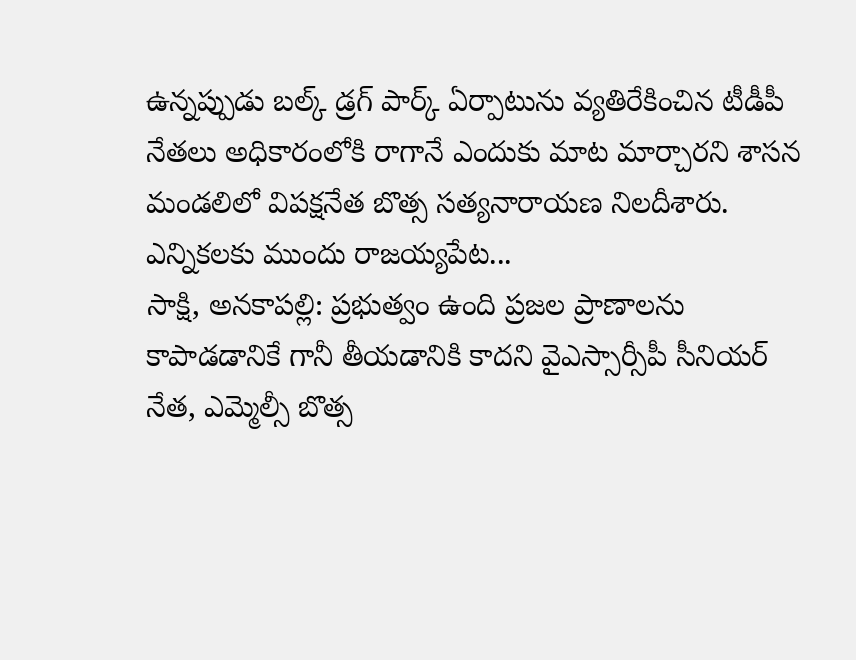ఉన్నప్పుడు బల్క్ డ్రగ్ పార్క్ ఏర్పాటును వ్యతిరేకించిన టీడీపీ నేతలు అధికారంలోకి రాగానే ఎందుకు మాట మార్చారని శాసన మండలిలో విపక్షనేత బొత్స సత్యనారాయణ నిలదీశారు. ఎన్నికలకు ముందు రాజయ్యపేట...
సాక్షి, అనకాపల్లి: ప్రభుత్వం ఉంది ప్రజల ప్రాణాలను కాపాడడానికే గానీ తీయడానికి కాదని వైఎస్సార్సీపీ సీనియర్ నేత, ఎమ్మెల్సీ బొత్స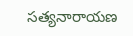సత్యనారాయణ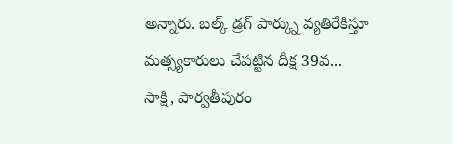అన్నారు. బల్క్ డ్రగ్ పార్క్ను వ్యతిరేకిస్తూ మత్స్యకారులు చేపట్టిన దీక్ష 39వ...
సాక్షి, పార్వతీపురం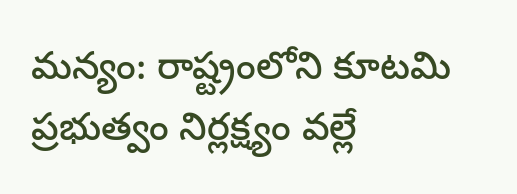మన్యం: రాష్ట్రంలోని కూటమి ప్రభుత్వం నిర్లక్ష్యం వల్లే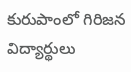కురుపాంలో గిరిజన విద్యార్థులు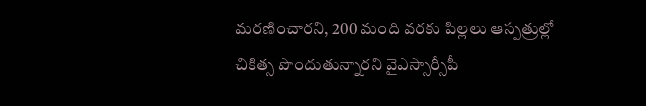మరణించారని, 200 మంది వరకు పిల్లలు ఆస్పత్రుల్లో చికిత్స పొందుతున్నారని వైఎస్సార్సీపీ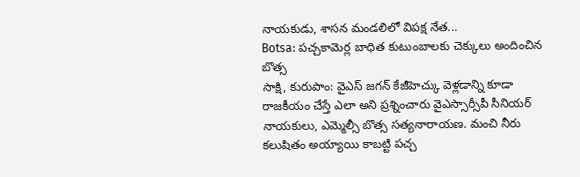నాయకుడు, శాసన మండలిలో విపక్ష నేత...
Botsa: పచ్చకామెర్ల బాధిత కుటుంబాలకు చెక్కులు అందించిన బొత్స
సాక్షి, కురుపాం: వైఎస్ జగన్ కేజీహెచ్కు వెళ్లడాన్ని కూడా రాజకీయం చేస్తే ఎలా అని ప్రశ్నించారు వైఎస్సార్సీపీ సీనియర్ నాయకులు, ఎమ్మెల్సీ బొత్స సత్యనారాయణ. మంచి నీరు కలుషితం అయ్యాయి కాబట్టి పచ్చ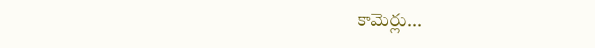కామెర్లు...